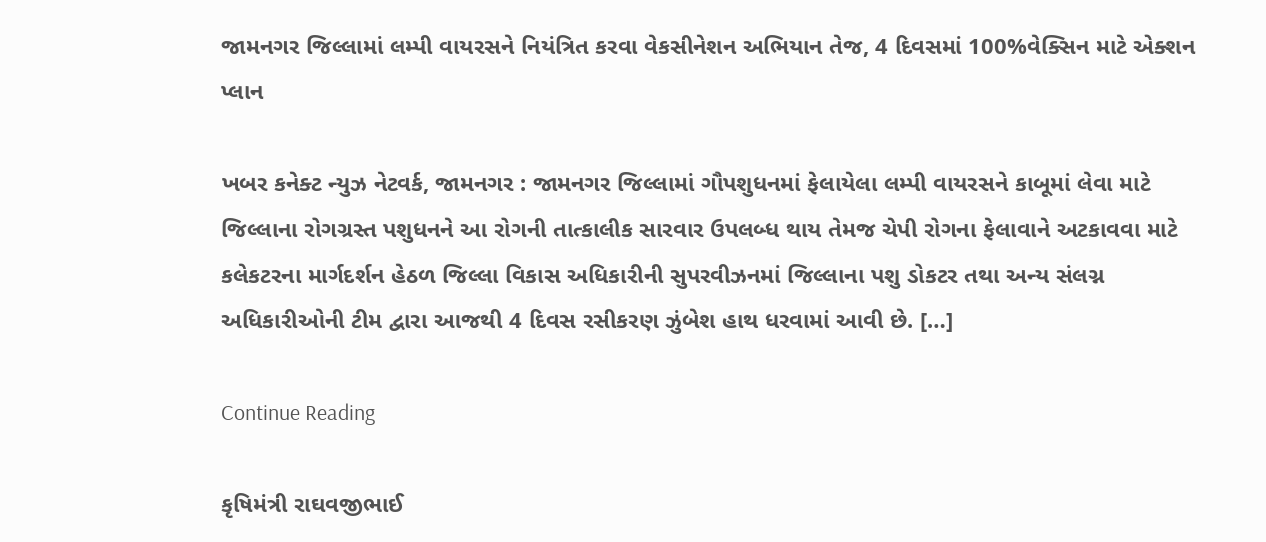જામનગર જિલ્લામાં લમ્પી વાયરસને નિયંત્રિત કરવા વેકસીનેશન અભિયાન તેજ, 4 દિવસમાં 100%વેક્સિન માટે એક્શન પ્લાન

ખબર કનેક્ટ ન્યુઝ નેટવર્ક, જામનગર : જામનગર જિલ્લામાં ગૌપશુધનમાં ફેલાયેલા લમ્પી વાયરસને કાબૂમાં લેવા માટે જિલ્લાના રોગગ્રસ્ત પશુધનને આ રોગની તાત્કાલીક સારવાર ઉપલબ્ધ થાય તેમજ ચેપી રોગના ફેલાવાને અટકાવવા માટે કલેકટરના માર્ગદર્શન હેઠળ જિલ્લા વિકાસ અધિકારીની સુપરવીઝનમાં જિલ્લાના પશુ ડોકટર તથા અન્ય સંલગ્ન અધિકારીઓની ટીમ દ્વારા આજથી 4 દિવસ રસીકરણ ઝુંબેશ હાથ ધરવામાં આવી છે. […]

Continue Reading

કૃષિમંત્રી રાઘવજીભાઈ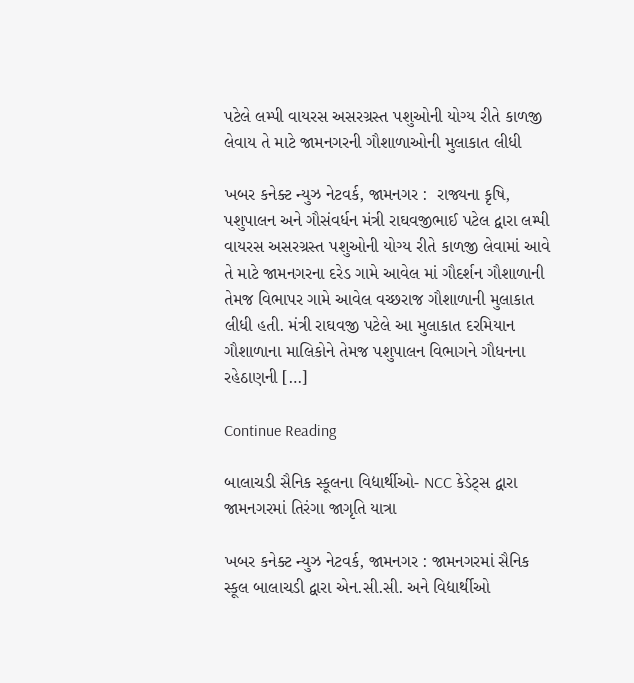પટેલે લમ્પી વાયરસ અસરગ્રસ્ત પશુઓની યોગ્ય રીતે કાળજી લેવાય તે માટે જામનગરની ગૌશાળાઓની મુલાકાત લીધી

ખબર કનેક્ટ ન્યુઝ નેટવર્ક, જામનગર :  રાજ્યના કૃષિ, પશુપાલન અને ગૌસંવર્ધન મંત્રી રાઘવજીભાઈ પટેલ દ્વારા લમ્પી વાયરસ અસરગ્રસ્ત પશુઓની યોગ્ય રીતે કાળજી લેવામાં આવે તે માટે જામનગરના દરેડ ગામે આવેલ માં ગૌદર્શન ગૌશાળાની તેમજ વિભાપર ગામે આવેલ વચ્છરાજ ગૌશાળાની મુલાકાત લીધી હતી. મંત્રી રાઘવજી પટેલે આ મુલાકાત દરમિયાન ગૌશાળાના માલિકોને તેમજ પશુપાલન વિભાગને ગૌધનના રહેઠાણની […]

Continue Reading

બાલાચડી સૈનિક સ્કૂલના વિદ્યાર્થીઓ- NCC કેડેટ્સ દ્વારા જામનગરમાં તિરંગા જાગૃતિ યાત્રા

ખબર કનેક્ટ ન્યુઝ નેટવર્ક, જામનગર : જામનગરમાં સૈનિક સ્કૂલ બાલાચડી દ્વારા એન.સી.સી. અને વિદ્યાર્થીઓ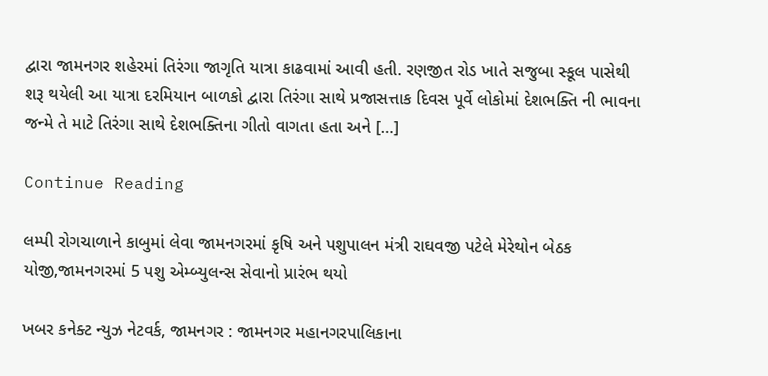દ્વારા જામનગર શહેરમાં તિરંગા જાગૃતિ યાત્રા કાઢવામાં આવી હતી. રણજીત રોડ ખાતે સજુબા સ્કૂલ પાસેથી શરૂ થયેલી આ યાત્રા દરમિયાન બાળકો દ્વારા તિરંગા સાથે પ્રજાસત્તાક દિવસ પૂર્વે લોકોમાં દેશભક્તિ ની ભાવના જન્મે તે માટે તિરંગા સાથે દેશભક્તિના ગીતો વાગતા હતા અને […]

Continue Reading

લમ્પી રોગચાળાને કાબુમાં લેવા જામનગરમાં કૃષિ અને પશુપાલન મંત્રી રાઘવજી પટેલે મેરેથોન બેઠક યોજી,જામનગરમાં 5 પશુ એમ્બ્યુલન્સ સેવાનો પ્રારંભ થયો

ખબર કનેક્ટ ન્યુઝ નેટવર્ક, જામનગર : જામનગર મહાનગરપાલિકાના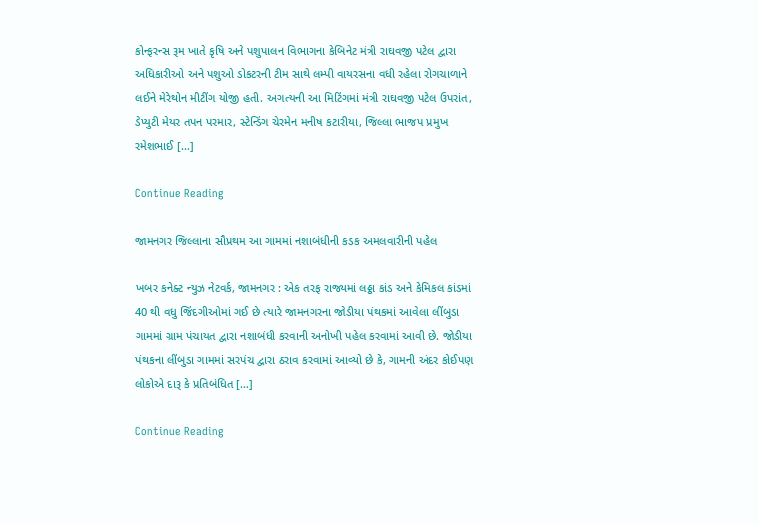કોન્ફરન્સ રૂમ ખાતે કૃષિ અને પશુપાલન વિભાગના કેબિનેટ મંત્રી રાઘવજી પટેલ દ્વારા અધિકારીઓ અને પશુઓ ડોકટરની ટીમ સાથે લમ્પી વાયરસના વધી રહેલા રોગચાળાને લઈને મેરેથોન મીટીંગ યોજી હતી. અગત્યની આ મિટિંગમાં મંત્રી રાઘવજી પટેલ ઉપરાંત, ડેપ્યુટી મેયર તપન પરમાર, સ્ટેન્ડિંગ ચેરમેન મનીષ કટારીયા, જિલ્લા ભાજપ પ્રમુખ રમેશભાઈ […]

Continue Reading

જામનગર જિલ્લાના સૌપ્રથમ આ ગામમાં નશાબંધીની કડક અમલવારીની પહેલ

ખબર કનેક્ટ ન્યુઝ નેટવર્ક, જામનગર : એક તરફ રાજ્યમાં લઠ્ઠા કાંડ અને કેમિકલ કાંડમાં 40 થી વધુ જિંદગીઓમાં ગઈ છે ત્યારે જામનગરના જોડીયા પંથકમાં આવેલા લીંબુડા ગામમાં ગ્રામ પંચાયત દ્વારા નશાબંધી કરવાની અનોખી પહેલ કરવામાં આવી છે. જોડીયા પંથકના લીંબુડા ગામમાં સરપંચ દ્વારા ઠરાવ કરવામાં આવ્યો છે કે, ગામની અંદર કોઈપણ લોકોએ દારૂ કે પ્રતિબંધિત […]

Continue Reading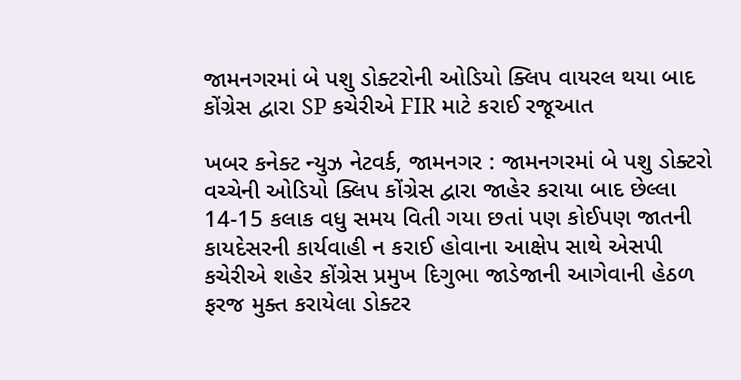જામનગરમાં બે પશુ ડોક્ટરોની ઓડિયો ક્લિપ વાયરલ થયા બાદ કોંગ્રેસ દ્વારા SP કચેરીએ FIR માટે કરાઈ રજૂઆત

ખબર કનેક્ટ ન્યુઝ નેટવર્ક, જામનગર : જામનગરમાં બે પશુ ડોક્ટરો વચ્ચેની ઓડિયો ક્લિપ કોંગ્રેસ દ્વારા જાહેર કરાયા બાદ છેલ્લા 14-15 કલાક વધુ સમય વિતી ગયા છતાં પણ કોઈપણ જાતની કાયદેસરની કાર્યવાહી ન કરાઈ હોવાના આક્ષેપ સાથે એસપી કચેરીએ શહેર કોંગ્રેસ પ્રમુખ દિગુભા જાડેજાની આગેવાની હેઠળ ફરજ મુક્ત કરાયેલા ડોક્ટર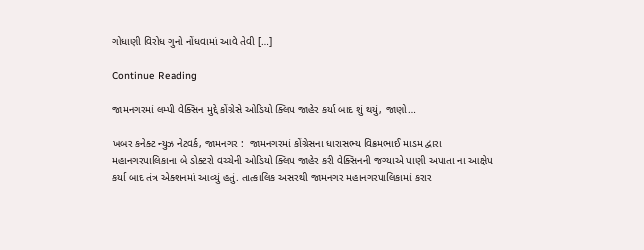ગોધાણી વિરોધ ગુનો નોંધવામાં આવે તેવી […]

Continue Reading

જામનગરમાં લમ્પી વેક્સિન મુદ્દે કોંગ્રેસે ઓડિયો ક્લિપ જાહેર કર્યા બાદ શું થયું, જાણો…

ખબર કનેક્ટ ન્યુઝ નેટવર્ક, જામનગર :  જામનગરમાં કોંગ્રેસના ધારાસભ્ય વિક્રમભાઈ માડમ દ્વારા મહાનગરપાલિકાના બે ડોક્ટરો વચ્ચેની ઓડિયો ક્લિપ જાહેર કરી વેક્સિનની જગ્યાએ પાણી અપાતા ના આક્ષેપ કર્યા બાદ તંત્ર એક્શનમાં આવ્યું હતું. તાત્કાલિક અસરથી જામનગર મહાનગરપાલિકામાં કરાર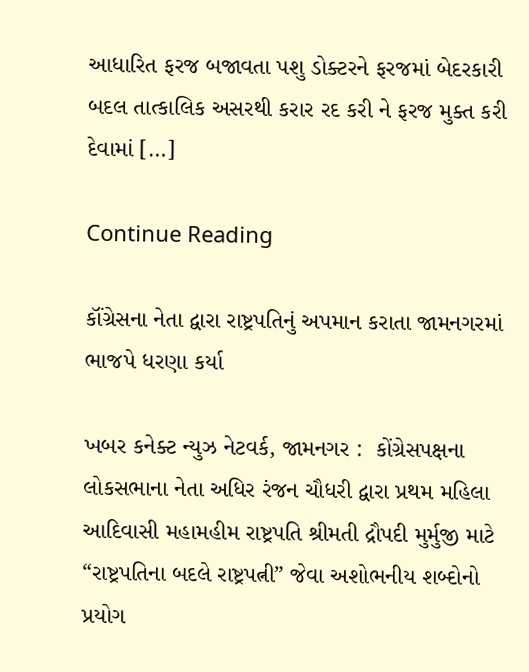આધારિત ફરજ બજાવતા પશુ ડોક્ટરને ફરજમાં બેદરકારી બદલ તાત્કાલિક અસરથી કરાર રદ કરી ને ફરજ મુક્ત કરી દેવામાં […]

Continue Reading

કૉંગ્રેસના નેતા દ્વારા રાષ્ટ્રપતિનું અપમાન કરાતા જામનગરમાં ભાજપે ધરણા કર્યા

ખબર કનેક્ટ ન્યુઝ નેટવર્ક, જામનગર :  કોંગ્રેસપક્ષના લોકસભાના નેતા અધિર રંજન ચૌધરી દ્વારા પ્રથમ મહિલા આદિવાસી મહામહીમ રાષ્ટ્રપતિ શ્રીમતી દ્રૌપદી મુર્મુજી માટે “રાષ્ટ્રપતિના બદલે રાષ્ટ્રપત્ની” જેવા અશોભનીય શબ્દોનો પ્રયોગ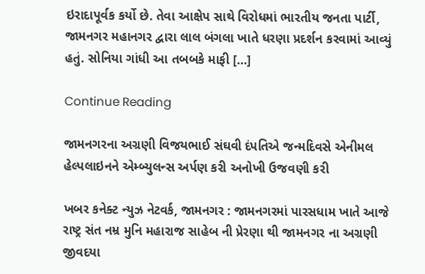ઇરાદાપૂર્વક કર્યો છે. તેવા આક્ષેપ સાથે વિરોધમાં ભારતીય જનતા પાર્ટી, જામનગર મહાનગર દ્વારા લાલ બંગલા ખાતે ધરણા પ્રદર્શન કરવામાં આવ્યું હતું. સોનિયા ગાંધી આ તબબકે માફી […]

Continue Reading

જામનગરના અગ્રણી વિજયભાઈ સંઘવી દંપતિએ જન્મદિવસે એનીમલ હેલ્પલાઇનને એમ્બ્યુલન્સ અર્પણ કરી અનોખી ઉજવણી કરી

ખબર કનેક્ટ ન્યુઝ નેટવર્ક, જામનગર : જામનગરમાં પારસધામ ખાતે આજે રાષ્ટ્ર સંત નમ્ર મુનિ મહારાજ સાહેબ ની પ્રેરણા થી જામનગર ના અગ્રણી જીવદયા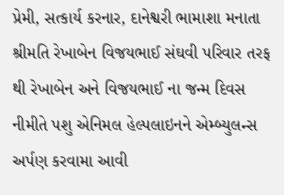પ્રેમી, સત્કાર્ય કરનાર, દાનેશ્વરી ભામાશા મનાતા શ્રીમતિ રેખાબેન વિજયભાઈ સંઘવી પરિવાર તરફ થી રેખાબેન અને વિજયભાઈ ના જન્મ દિવસ નીમીતે પશુ એનિમલ હેલ્પલાઇનને એમ્બ્યુલન્સ અર્પણ કરવામા આવી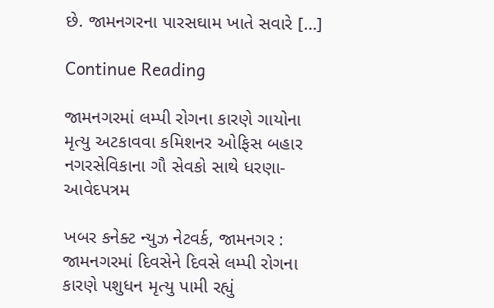છે. જામનગરના પારસઘામ ખાતે સવારે […]

Continue Reading

જામનગરમાં લમ્પી રોગના કારણે ગાયોના મૃત્યુ અટકાવવા કમિશનર ઓફિસ બહાર નગરસેવિકાના ગૌ સેવકો સાથે ધરણા-આવેદપત્રમ

ખબર કનેક્ટ ન્યુઝ નેટવર્ક, જામનગર : જામનગરમાં દિવસેને દિવસે લમ્પી રોગના કારણે પશુધન મૃત્યુ પામી રહ્યું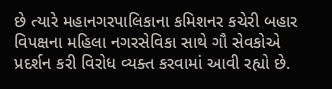છે ત્યારે મહાનગરપાલિકાના કમિશનર કચેરી બહાર વિપક્ષના મહિલા નગરસેવિકા સાથે ગૌ સેવકોએ પ્રદર્શન કરી વિરોધ વ્યક્ત કરવામાં આવી રહ્યો છે.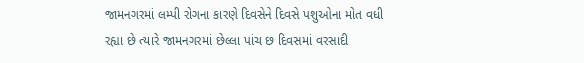જામનગરમાં લમ્પી રોગના કારણે દિવસેને દિવસે પશુઓના મોત વધી રહ્યા છે ત્યારે જામનગરમાં છેલ્લા પાંચ છ દિવસમાં વરસાદી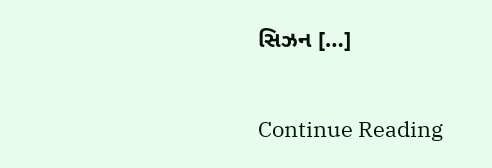સિઝન […]

Continue Reading